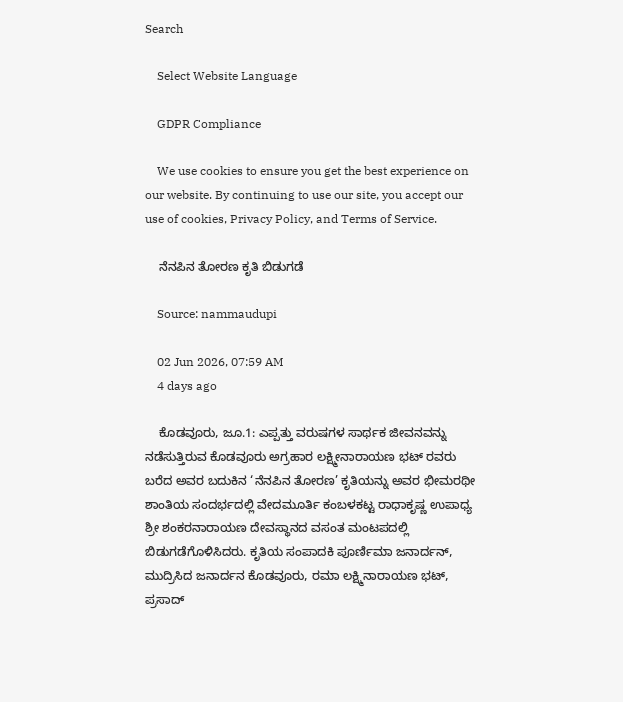Search

    Select Website Language

    GDPR Compliance

    We use cookies to ensure you get the best experience on our website. By continuing to use our site, you accept our use of cookies, Privacy Policy, and Terms of Service.

    ನೆನಪಿನ ತೋರಣ ಕೃತಿ ಬಿಡುಗಡೆ

    Source: nammaudupi

    02 Jun 2026, 07:59 AM
    4 days ago

    ಕೊಡವೂರು, ಜೂ.1: ಎಪ್ಪತ್ತು ವರುಷಗಳ ಸಾರ್ಥಕ ಜೀವನವನ್ನು ನಡೆಸುತ್ತಿರುವ ಕೊಡವೂರು ಅಗ್ರಹಾರ ಲಕ್ಷ್ಮೀನಾರಾಯಣ ಭಟ್ ರವರು ಬರೆದ ಅವರ ಬದುಕಿನ ‘ನೆನಪಿನ ತೋರಣ’ ಕೃತಿಯನ್ನು ಅವರ ಭೀಮರಥೀ ಶಾಂತಿಯ ಸಂದರ್ಭದಲ್ಲಿ ವೇದಮೂರ್ತಿ ಕಂಬಳಕಟ್ಟ ರಾಧಾಕೃಷ್ಣ ಉಪಾಧ್ಯ ಶ್ರೀ ಶಂಕರನಾರಾಯಣ ದೇವಸ್ಥಾನದ ವಸಂತ ಮಂಟಪದಲ್ಲಿ ಬಿಡುಗಡೆಗೊಳಿಸಿದರು. ಕೃತಿಯ ಸಂಪಾದಕಿ ಪೂರ್ಣಿಮಾ ಜನಾರ್ದನ್, ಮುದ್ರಿಸಿದ ಜನಾರ್ದನ ಕೊಡವೂರು, ರಮಾ ಲಕ್ಷ್ಮಿನಾರಾಯಣ ಭಟ್, ಪ್ರಸಾದ್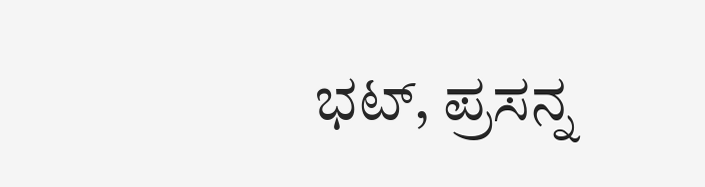ಭಟ್, ಪ್ರಸನ್ನ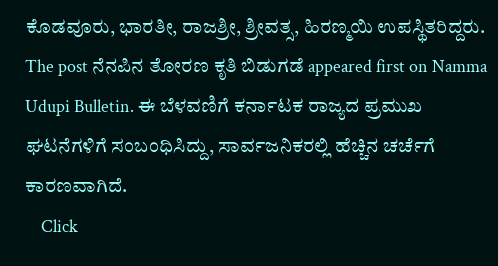ಕೊಡವೂರು, ಭಾರತೀ, ರಾಜಶ್ರೀ, ಶ್ರೀವತ್ಸ, ಹಿರಣ್ಮಯಿ ಉಪಸ್ಥಿತರಿದ್ದರು. The post ನೆನಪಿನ ತೋರಣ ಕೃತಿ ಬಿಡುಗಡೆ appeared first on Namma Udupi Bulletin. ಈ ಬೆಳವಣಿಗೆ ಕರ್ನಾಟಕ ರಾಜ್ಯದ ಪ್ರಮುಖ ಘಟನೆಗಳಿಗೆ ಸಂಬಂಧಿಸಿದ್ದು, ಸಾರ್ವಜನಿಕರಲ್ಲಿ ಹೆಚ್ಚಿನ ಚರ್ಚೆಗೆ ಕಾರಣವಾಗಿದೆ.
    Click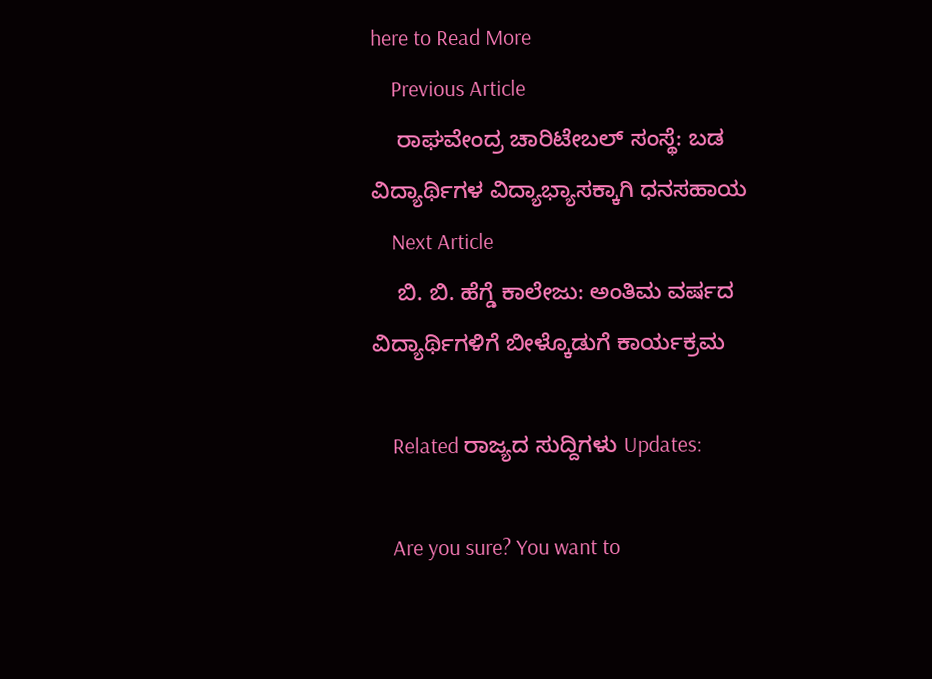here to Read More
    Previous Article
    ರಾಘವೇಂದ್ರ ಚಾರಿಟೇಬಲ್ ಸಂಸ್ಥೆ: ಬಡ ವಿದ್ಯಾರ್ಥಿಗಳ ವಿದ್ಯಾಭ್ಯಾಸಕ್ಕಾಗಿ ಧನಸಹಾಯ
    Next Article
    ಬಿ. ಬಿ. ಹೆಗ್ಡೆ ಕಾಲೇಜು: ಅಂತಿಮ ವರ್ಷದ ವಿದ್ಯಾರ್ಥಿಗಳಿಗೆ ಬೀಳ್ಕೊಡುಗೆ ಕಾರ್ಯಕ್ರಮ

    Related ರಾಜ್ಯದ ಸುದ್ದಿಗಳು Updates:

    Are you sure? You want to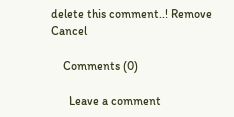delete this comment..! Remove Cancel

    Comments (0)

      Leave a comment